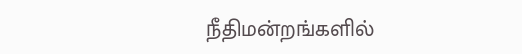நீதிமன்றங்களில்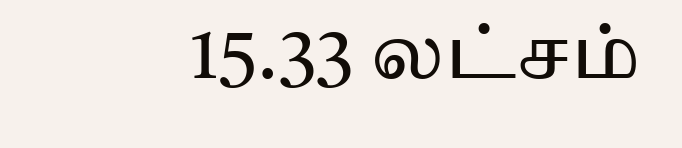15.33 லட்சம்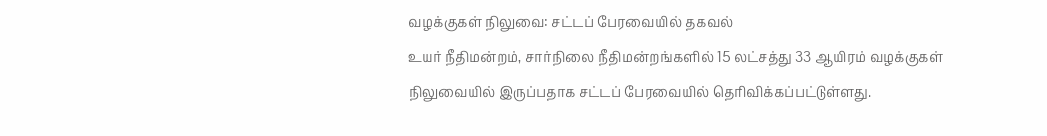வழக்குகள் நிலுவை: சட்டப் பேரவையில் தகவல்
உயர் நீதிமன்றம், சார்நிலை நீதிமன்றங்களில் 15 லட்சத்து 33 ஆயிரம் வழக்குகள் நிலுவையில் இருப்பதாக சட்டப் பேரவையில் தெரிவிக்கப்பட்டுள்ளது.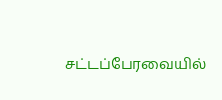சட்டப்பேரவையில்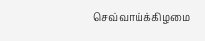செவ்வாய்க்கிழமை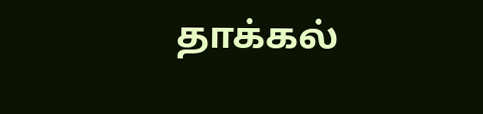தாக்கல்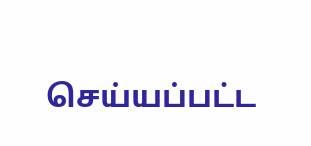செய்யப்பட்ட